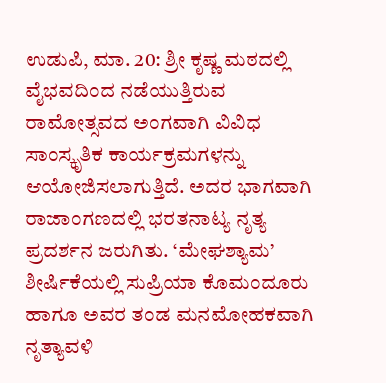ಉಡುಪಿ, ಮಾ. 20: ಶ್ರೀ ಕೃಷ್ಣ ಮಠದಲ್ಲಿ ವೈಭವದಿಂದ ನಡೆಯುತ್ತಿರುವ ರಾಮೋತ್ಸವದ ಅಂಗವಾಗಿ ವಿವಿಧ ಸಾಂಸ್ಕೃತಿಕ ಕಾರ್ಯಕ್ರಮಗಳನ್ನು ಆಯೋಜಿಸಲಾಗುತ್ತಿದೆ. ಅದರ ಭಾಗವಾಗಿ ರಾಜಾಂಗಣದಲ್ಲಿ ಭರತನಾಟ್ಯ ನೃತ್ಯ ಪ್ರದರ್ಶನ ಜರುಗಿತು. ‘ಮೇಘಶ್ಯಾಮ’ ಶೀರ್ಷಿಕೆಯಲ್ಲಿ ಸುಪ್ರಿಯಾ ಕೊಮಂದೂರು ಹಾಗೂ ಅವರ ತಂಡ ಮನಮೋಹಕವಾಗಿ ನೃತ್ಯಾವಳಿ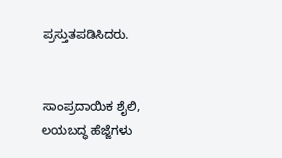ಪ್ರಸ್ತುತಪಡಿಸಿದರು.


ಸಾಂಪ್ರದಾಯಿಕ ಶೈಲಿ, ಲಯಬದ್ಧ ಹೆಜ್ಜೆಗಳು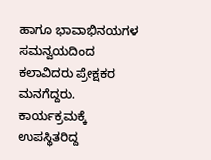ಹಾಗೂ ಭಾವಾಭಿನಯಗಳ ಸಮನ್ವಯದಿಂದ ಕಲಾವಿದರು ಪ್ರೇಕ್ಷಕರ ಮನಗೆದ್ದರು. ಕಾರ್ಯಕ್ರಮಕ್ಕೆ ಉಪಸ್ಥಿತರಿದ್ದ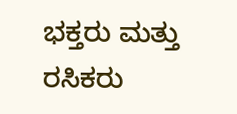ಭಕ್ತರು ಮತ್ತು ರಸಿಕರು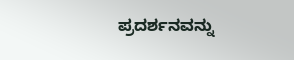ಪ್ರದರ್ಶನವನ್ನು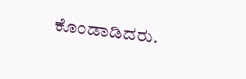ಕೊಂಡಾಡಿದರು.